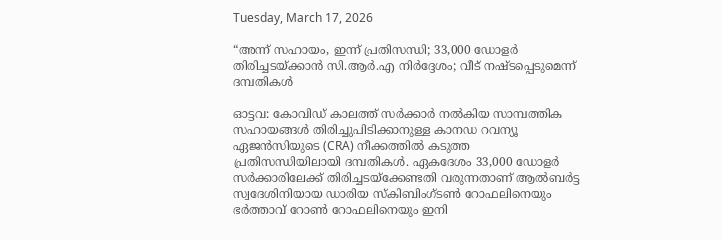Tuesday, March 17, 2026

“അന്ന് സഹായം, ഇന്ന്‌ പ്രതിസന്ധി; 33,000 ഡോളർ തിരിച്ചടയ്ക്കാൻ സി.ആർ.എ നിർദ്ദേശം; വീട് നഷ്ടപ്പെടുമെന്ന്‌ ദമ്പതികൾ

ഓട്ടവ: കോവിഡ് കാലത്ത് സർക്കാർ നൽകിയ സാമ്പത്തിക സഹായങ്ങൾ തിരിച്ചുപിടിക്കാനുള്ള കാനഡ റവന്യൂ ഏജൻസിയുടെ (CRA) നീക്കത്തിൽ കടുത്ത പ്രതിസന്ധിയിലായി ദമ്പതികൾ. ഏകദേശം 33,000 ഡോളർ സർക്കാരിലേക്ക് തിരിച്ചടയ്ക്കേണ്ടതി വരുന്നതാണ്‌ ആൽബർട്ട സ്വദേശിനിയായ ഡാരിയ സ്കിബിംഗ്ടൺ റോഫലിനെയും ഭർത്താവ്‌ റോൺ റോഫലിനെയും ഇനി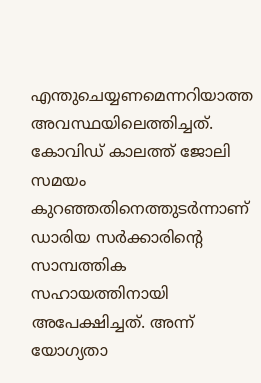എന്തുചെയ്യണമെന്നറിയാത്ത അവസ്ഥയിലെത്തിച്ചത്‌. കോവിഡ്‌ കാലത്ത്‌ ജോലി സമയം കുറഞ്ഞതിനെത്തുടർന്നാണ് ഡാരിയ സർക്കാരിന്റെ സാമ്പത്തിക സഹായത്തിനായി അപേക്ഷിച്ചത്. അന്ന് യോഗ്യതാ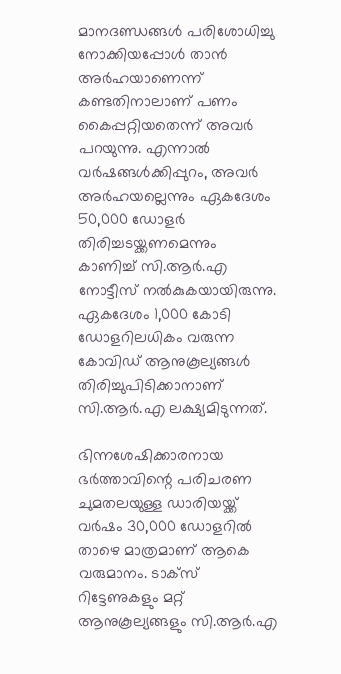മാനദണ്ഡങ്ങൾ പരിശോധിച്ചു നോക്കിയപ്പോൾ താൻ അർഹയാണെന്ന് കണ്ടതിനാലാണ് പണം കൈപ്പറ്റിയതെന്ന് അവർ പറയുന്നു. എന്നാൽ വർഷങ്ങൾക്കിപ്പുറം, അവർ അർഹയല്ലെന്നും ഏകദേശം 50,000 ഡോളർ തിരിച്ചടയ്ക്കണമെന്നും കാണിച്ച് സി.ആർ.എ നോട്ടീസ് നൽകുകയായിരുന്നു. ഏകദേശം 1,000 കോടി ഡോളറിലധികം വരുന്ന കോവിഡ് ആനുകൂല്യങ്ങൾ തിരിച്ചുപിടിക്കാനാണ് സി.ആർ.എ ലക്ഷ്യമിടുന്നത്.

ഭിന്നശേഷിക്കാരനായ ഭർത്താവിന്റെ പരിചരണ ചുമതലയുള്ള ഡാരിയയ്ക്ക് വർഷം 30,000 ഡോളറിൽ താഴെ മാത്രമാണ് ആകെ വരുമാനം. ടാക്സ് റിട്ടേണുകളും മറ്റ് ആനുകൂല്യങ്ങളും സി.ആർ.എ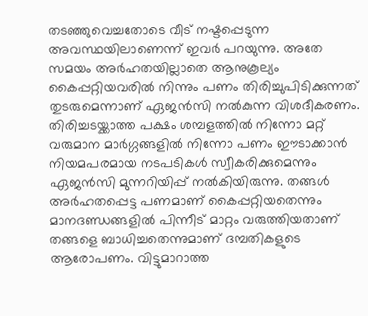തടഞ്ഞുവെച്ചതോടെ വീട് നഷ്ടപ്പെടുന്ന അവസ്ഥയിലാണെന്ന് ഇവർ പറയുന്നു. അതേ സമയം അർഹതയില്ലാതെ ആനുകൂല്യം കൈപ്പറ്റിയവരിൽ നിന്നും പണം തിരിച്ചുപിടിക്കുന്നത് തുടരുമെന്നാണ് ഏജൻസി നൽകുന്ന വിശദീകരണം. തിരിച്ചടയ്ക്കാത്ത പക്ഷം ശമ്പളത്തിൽ നിന്നോ മറ്റ് വരുമാന മാർഗ്ഗങ്ങളിൽ നിന്നോ പണം ഈടാക്കാൻ നിയമപരമായ നടപടികൾ സ്വീകരിക്കുമെന്നും ഏജൻസി മുന്നറിയിപ്പ്‌ നൽകിയിരുന്നു. തങ്ങൾ അർഹതപ്പെട്ട പണമാണ് കൈപ്പറ്റിയതെന്നും മാനദണ്ഡങ്ങളിൽ പിന്നീട് മാറ്റം വരുത്തിയതാണ് തങ്ങളെ ബാധിച്ചതെന്നുമാണ്‌ ദമ്പതികളുടെ ആരോപണം. വിട്ടുമാറാത്ത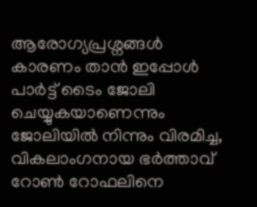ആരോഗ്യപ്രശ്നങ്ങൾ കാരണം താൻ ഇപ്പോൾ പാർട്ട് ടൈം ജോലി ചെയ്യുകയാണെന്നും ജോലിയിൽ നിന്നും വിരമിച്ച, വികലാംഗനായ ഭർത്താവ് റോൺ റോഫലിനെ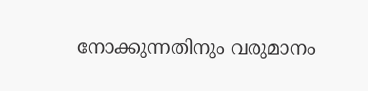നോക്കുന്നതിനും വരുമാനം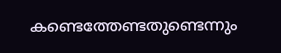കണ്ടെത്തേണ്ടതുണ്ടെന്നും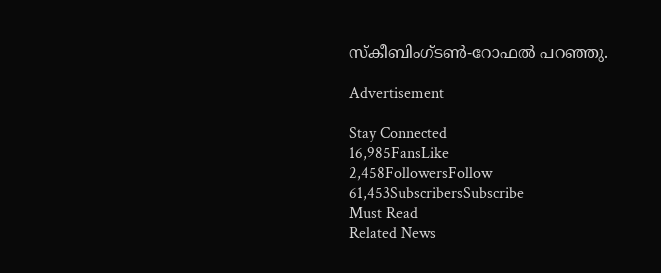സ്കീബിംഗ്ടൺ-റോഫൽ പറഞ്ഞു.

Advertisement

Stay Connected
16,985FansLike
2,458FollowersFollow
61,453SubscribersSubscribe
Must Read
Related News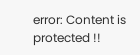error: Content is protected !!